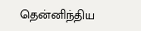தென்னிந்திய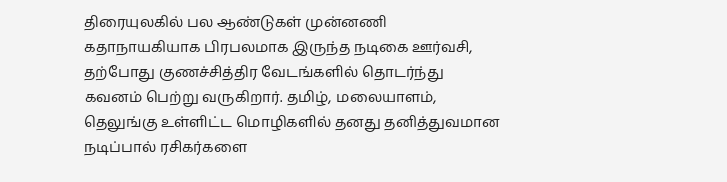திரையுலகில் பல ஆண்டுகள் முன்னணி கதாநாயகியாக பிரபலமாக இருந்த நடிகை ஊர்வசி, தற்போது குணச்சித்திர வேடங்களில் தொடர்ந்து கவனம் பெற்று வருகிறார். தமிழ், மலையாளம், தெலுங்கு உள்ளிட்ட மொழிகளில் தனது தனித்துவமான நடிப்பால் ரசிகர்களை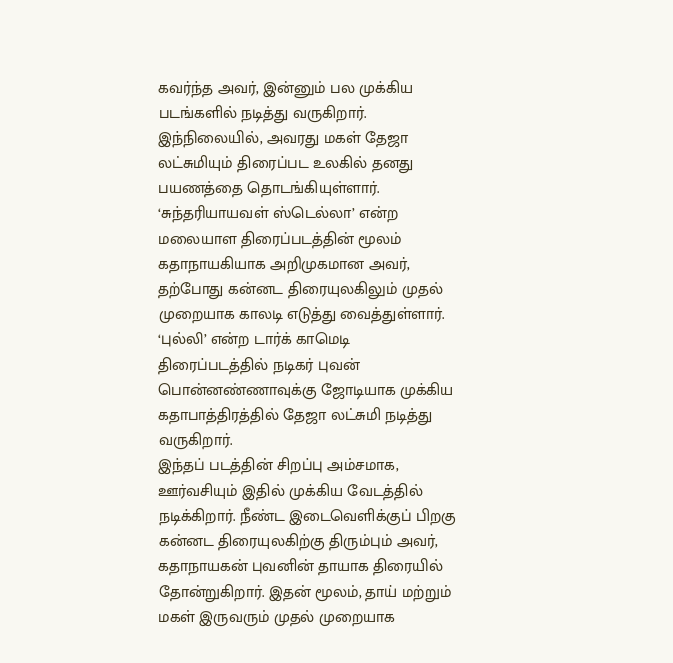கவர்ந்த அவர், இன்னும் பல முக்கிய படங்களில் நடித்து வருகிறார்.
இந்நிலையில், அவரது மகள் தேஜா லட்சுமியும் திரைப்பட உலகில் தனது பயணத்தை தொடங்கியுள்ளார். ‘சுந்தரியாயவள் ஸ்டெல்லா’ என்ற மலையாள திரைப்படத்தின் மூலம் கதாநாயகியாக அறிமுகமான அவர், தற்போது கன்னட திரையுலகிலும் முதல் முறையாக காலடி எடுத்து வைத்துள்ளார். ‘புல்லி’ என்ற டார்க் காமெடி திரைப்படத்தில் நடிகர் புவன் பொன்னண்ணாவுக்கு ஜோடியாக முக்கிய கதாபாத்திரத்தில் தேஜா லட்சுமி நடித்து வருகிறார்.
இந்தப் படத்தின் சிறப்பு அம்சமாக, ஊர்வசியும் இதில் முக்கிய வேடத்தில் நடிக்கிறார். நீண்ட இடைவெளிக்குப் பிறகு கன்னட திரையுலகிற்கு திரும்பும் அவர், கதாநாயகன் புவனின் தாயாக திரையில் தோன்றுகிறார். இதன் மூலம், தாய் மற்றும் மகள் இருவரும் முதல் முறையாக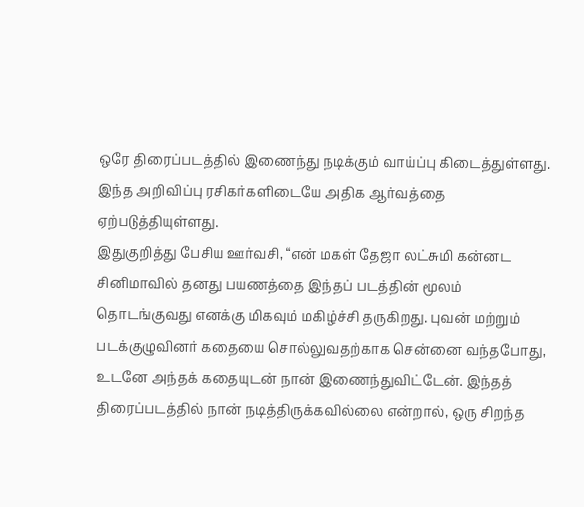ஒரே திரைப்படத்தில் இணைந்து நடிக்கும் வாய்ப்பு கிடைத்துள்ளது. இந்த அறிவிப்பு ரசிகர்களிடையே அதிக ஆர்வத்தை ஏற்படுத்தியுள்ளது.
இதுகுறித்து பேசிய ஊர்வசி, “என் மகள் தேஜா லட்சுமி கன்னட சினிமாவில் தனது பயணத்தை இந்தப் படத்தின் மூலம் தொடங்குவது எனக்கு மிகவும் மகிழ்ச்சி தருகிறது. புவன் மற்றும் படக்குழுவினர் கதையை சொல்லுவதற்காக சென்னை வந்தபோது, உடனே அந்தக் கதையுடன் நான் இணைந்துவிட்டேன். இந்தத் திரைப்படத்தில் நான் நடித்திருக்கவில்லை என்றால், ஒரு சிறந்த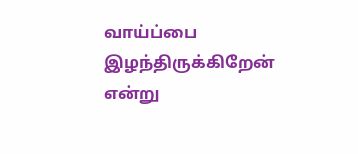வாய்ப்பை இழந்திருக்கிறேன் என்று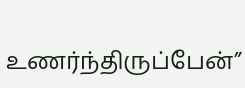உணர்ந்திருப்பேன்”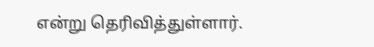என்று தெரிவித்துள்ளார்.